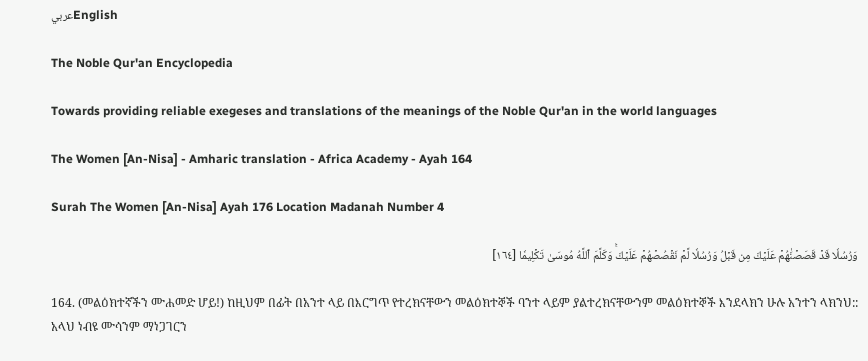عربيEnglish

The Noble Qur'an Encyclopedia

Towards providing reliable exegeses and translations of the meanings of the Noble Qur'an in the world languages

The Women [An-Nisa] - Amharic translation - Africa Academy - Ayah 164

Surah The Women [An-Nisa] Ayah 176 Location Madanah Number 4

وَرُسُلٗا قَدۡ قَصَصۡنَٰهُمۡ عَلَيۡكَ مِن قَبۡلُ وَرُسُلٗا لَّمۡ نَقۡصُصۡهُمۡ عَلَيۡكَۚ وَكَلَّمَ ٱللَّهُ مُوسَىٰ تَكۡلِيمٗا [١٦٤]

164. (መልዕክተኛችን ሙሐመድ ሆይ!) ከዚህም በፊት በአንተ ላይ በእርግጥ የተረክናቸውን መልዕክተኞች ባንተ ላይም ያልተረክናቸውንም መልዕክተኞች እንደላክን ሁሉ አንተን ላክንህ:: አላህ ነብዩ ሙሳንም ማነጋገርን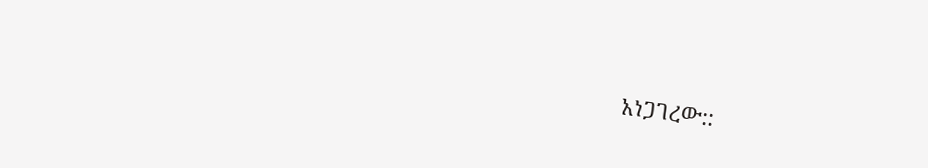አነጋገረው::